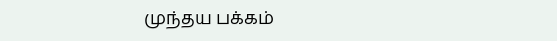முந்தய பக்கம்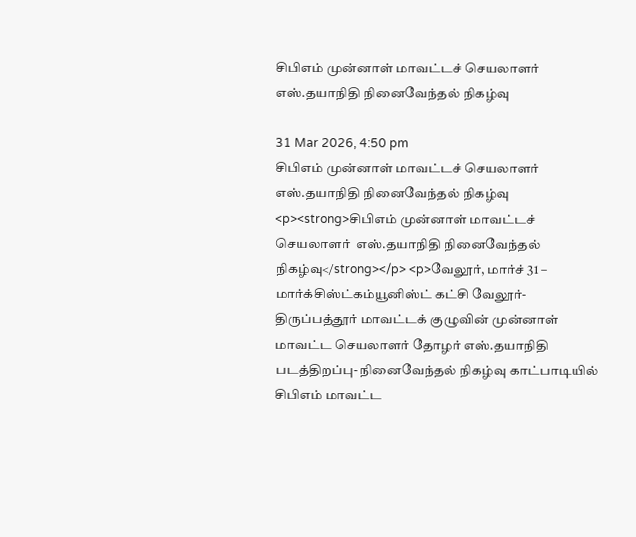சிபிஎம் முன்னாள் மாவட்டச் செயலாளர்  எஸ்.தயாநிதி நினைவேந்தல் நிகழ்வு

31 Mar 2026, 4:50 pm
சிபிஎம் முன்னாள் மாவட்டச் செயலாளர்  எஸ்.தயாநிதி நினைவேந்தல் நிகழ்வு
<p><strong>சிபிஎம் முன்னாள் மாவட்டச் செயலாளர்  எஸ்.தயாநிதி நினைவேந்தல் நிகழ்வு</strong></p> <p>வேலூர், மார்ச் 31 – மார்க்சிஸ்ட்கம்யூனிஸ்ட் கட்சி வேலூர்-திருப்பத்தூர் மாவட்டக் குழுவின் முன்னாள் மாவட்ட செயலாளர் தோழர் எஸ்.தயாநிதி படத்திறப்பு- நினைவேந்தல் நிகழ்வு காட்பாடியில் சிபிஎம் மாவட்ட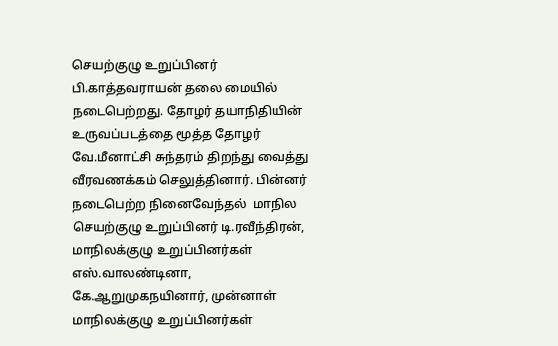செயற்குழு உறுப்பினர் பி.காத்தவராயன் தலை மையில் நடைபெற்றது. தோழர் தயாநிதியின் உருவப்படத்தை மூத்த தோழர் வே.மீனாட்சி சுந்தரம் திறந்து வைத்து வீரவணக்கம் செலுத்தினார். பின்னர் நடைபெற்ற நினைவேந்தல்  மாநில செயற்குழு உறுப்பினர் டி.ரவீந்திரன், மாநிலக்குழு உறுப்பினர்கள் எஸ்.வாலண்டினா, கே.ஆறுமுகநயினார், முன்னாள் மாநிலக்குழு உறுப்பினர்கள்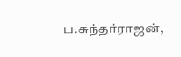ப.சுந்தர்ராஜன்,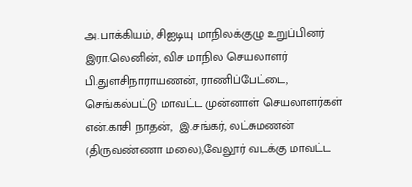அ.பாக்கியம், சிஐடியு மாநிலக்குழு உறுப்பினர் இரா.லெனின், விச மாநில செயலாளர் பி.துளசிநாராயணன், ராணிப்பேட்டை, செங்கல்பட்டு மாவட்ட முன்னாள் செயலாளர்கள் என்.காசி நாதன்,  இ.சங்கர், லட்சுமணன் (திருவண்ணா மலை),வேலூர் வடக்கு மாவட்ட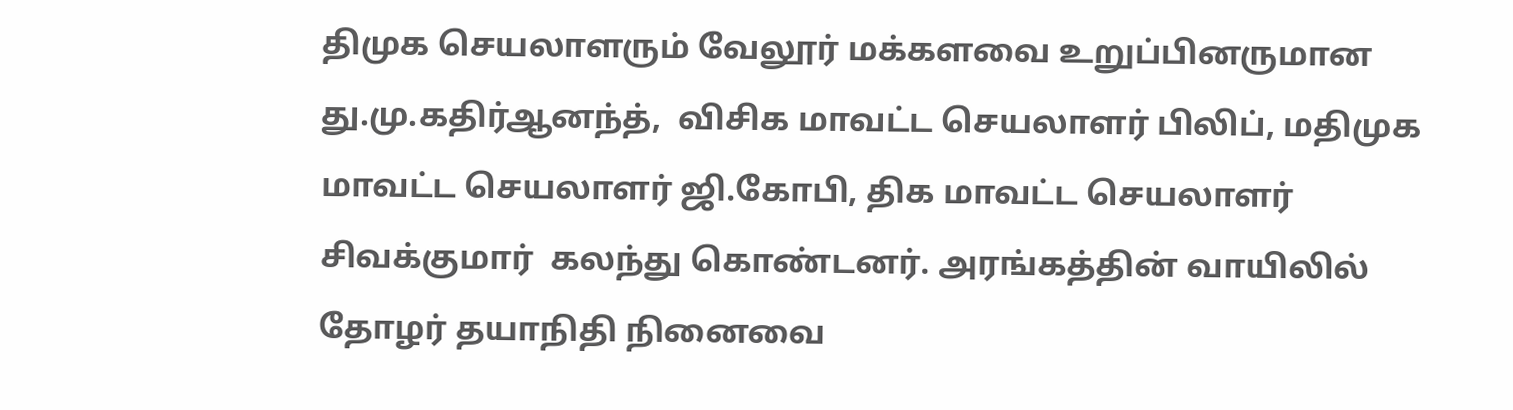திமுக செயலாளரும் வேலூர் மக்களவை உறுப்பினருமான து.மு.கதிர்ஆனந்த்,  விசிக மாவட்ட செயலாளர் பிலிப், மதிமுக மாவட்ட செயலாளர் ஜி.கோபி, திக மாவட்ட செயலாளர் சிவக்குமார்  கலந்து கொண்டனர். அரங்கத்தின் வாயிலில் தோழர் தயாநிதி நினைவை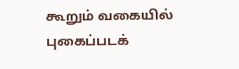கூறும் வகையில் புகைப்படக்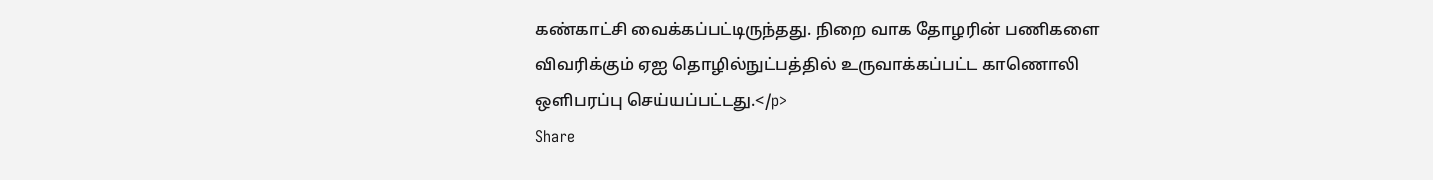கண்காட்சி வைக்கப்பட்டிருந்தது. நிறை வாக தோழரின் பணிகளை விவரிக்கும் ஏஐ தொழில்நுட்பத்தில் உருவாக்கப்பட்ட காணொலி ஒளிபரப்பு செய்யப்பட்டது.</p>
Share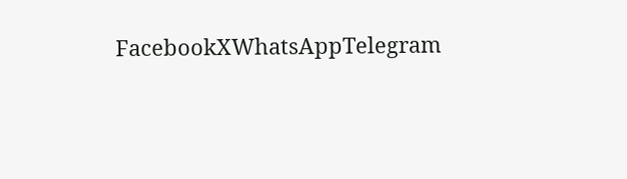FacebookXWhatsAppTelegram